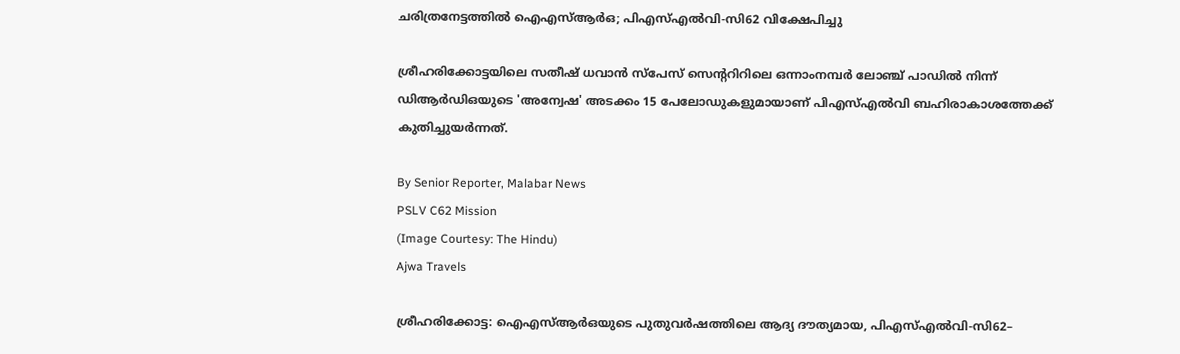ചരിത്രനേട്ടത്തിൽ ഐഎസ്ആർഒ; പിഎസ്എൽവി-സി62 വിക്ഷേപിച്ചു

ശ്രീഹരിക്കോട്ടയിലെ സതീഷ് ധവാൻ സ്‌പേസ്‌ സെന്ററിറിലെ ഒന്നാംനമ്പർ ലോഞ്ച് പാഡിൽ നിന്ന് ഡിആർഡിഒയുടെ 'അന്വേഷ' അടക്കം 15 പേലോഡുകളുമായാണ് പിഎസ്എൽവി ബഹിരാകാശത്തേക്ക് കുതിച്ചുയർന്നത്.

By Senior Reporter, Malabar News
PSLV C62 Mission
(Image Courtesy: The Hindu)
Ajwa Travels

ശ്രീഹരിക്കോട്ട: ഐഎസ്‌ആർഒയുടെ പുതുവർഷത്തിലെ ആദ്യ ദൗത്യമായ, പിഎസ്എൽവി-സി62–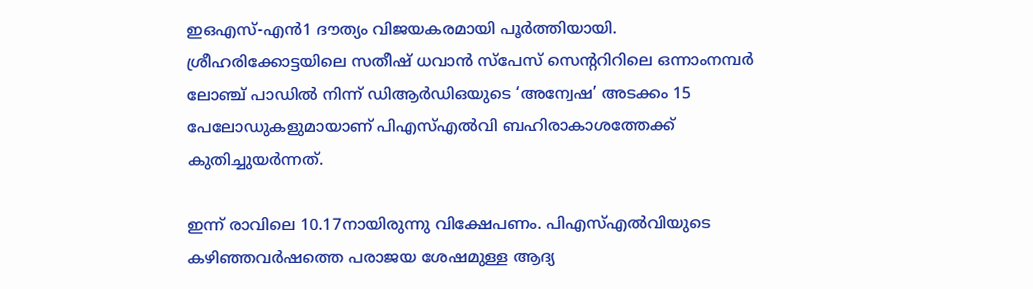ഇഒഎസ്‌-എൻ1 ദൗത്യം വിജയകരമായി പൂർത്തിയായി. ശ്രീഹരിക്കോട്ടയിലെ സതീഷ് ധവാൻ സ്‌പേസ്‌ സെന്ററിറിലെ ഒന്നാംനമ്പർ ലോഞ്ച് പാഡിൽ നിന്ന് ഡിആർഡിഒയുടെ ‘അന്വേഷ’ അടക്കം 15 പേലോഡുകളുമായാണ് പിഎസ്എൽവി ബഹിരാകാശത്തേക്ക് കുതിച്ചുയർന്നത്.

ഇന്ന് രാവിലെ 10.17നായിരുന്നു വിക്ഷേപണം. പിഎസ്എൽവിയുടെ കഴിഞ്ഞവർഷത്തെ പരാജയ ശേഷമുള്ള ആദ്യ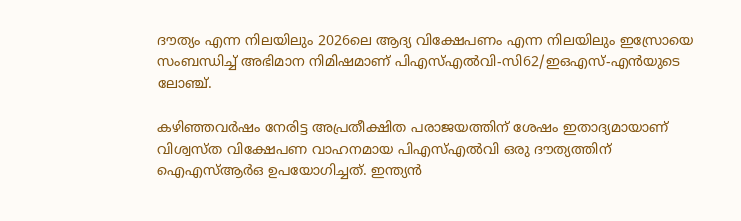ദൗത്യം എന്ന നിലയിലും 2026ലെ ആദ്യ വിക്ഷേപണം എന്ന നിലയിലും ഇസ്രോയെ സംബന്ധിച്ച് അഭിമാന നിമിഷമാണ് പിഎസ്എൽവി-സി62/ഇഒഎസ്-എൻയുടെ ലോഞ്ച്.

കഴിഞ്ഞവർഷം നേരിട്ട അപ്രതീക്ഷിത പരാജയത്തിന് ശേഷം ഇതാദ്യമായാണ് വിശ്വസ്‌ത വിക്ഷേപണ വാഹനമായ പിഎസ്എൽവി ഒരു ദൗത്യത്തിന് ഐഎസ്ആർഒ ഉപയോഗിച്ചത്. ഇന്ത്യൻ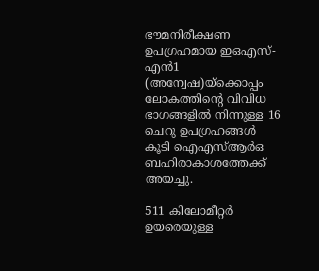ഭൗമനിരീക്ഷണ ഉപഗ്രഹമായ ഇഒഎസ്-എൻ1 (അന്വേഷ)യ്‌ക്കൊപ്പം ലോകത്തിന്റെ വിവിധ ഭാഗങ്ങളിൽ നിന്നുള്ള 16 ചെറു ഉപഗ്രഹങ്ങൾ കൂടി ഐഎസ്ആർഒ ബഹിരാകാശത്തേക്ക് അയച്ചു.

511 കിലോമീറ്റർ ഉയരെയുള്ള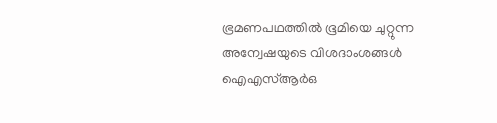ഭ്രമണപഥത്തിൽ ഭൂമിയെ ചുറ്റുന്ന അന്വേഷയുടെ വിശദാംശങ്ങൾ ഐഎസ്ആർഒ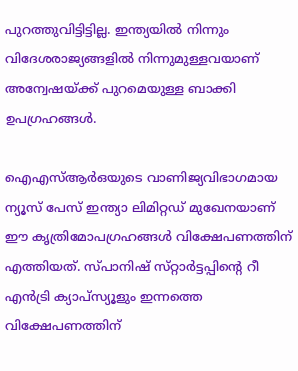പുറത്തുവിട്ടിട്ടില്ല. ഇന്ത്യയിൽ നിന്നും വിദേശരാജ്യങ്ങളിൽ നിന്നുമുള്ളവയാണ് അന്വേഷയ്‌ക്ക്‌ പുറമെയുള്ള ബാക്കി ഉപഗ്രഹങ്ങൾ.

ഐഎസ്‌ആർഒയുടെ വാണിജ്യവിഭാഗമായ ന്യൂസ് പേസ് ഇന്ത്യാ ലിമിറ്റഡ് മുഖേനയാണ് ഈ കൃത്രിമോപഗ്രഹങ്ങൾ വിക്ഷേപണത്തിന് എത്തിയത്. സ്‌പാനിഷ്‌ സ്‌റ്റാർട്ടപ്പിന്റെ റീ എൻട്രി ക്യാപ്‌സ്യൂളും ഇന്നത്തെ വിക്ഷേപണത്തിന്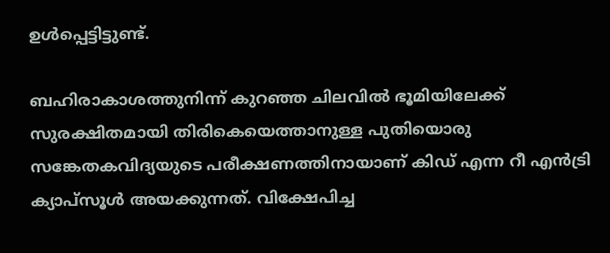ഉൾപ്പെട്ടിട്ടുണ്ട്.

ബഹിരാകാശത്തുനിന്ന് കുറഞ്ഞ ചിലവിൽ ഭൂമിയിലേക്ക് സുരക്ഷിതമായി തിരികെയെത്താനുള്ള പുതിയൊരു സങ്കേതകവിദ്യയുടെ പരീക്ഷണത്തിനായാണ് കിഡ് എന്ന റീ എൻട്രി ക്യാപ്‌സൂൾ അയക്കുന്നത്. വിക്ഷേപിച്ച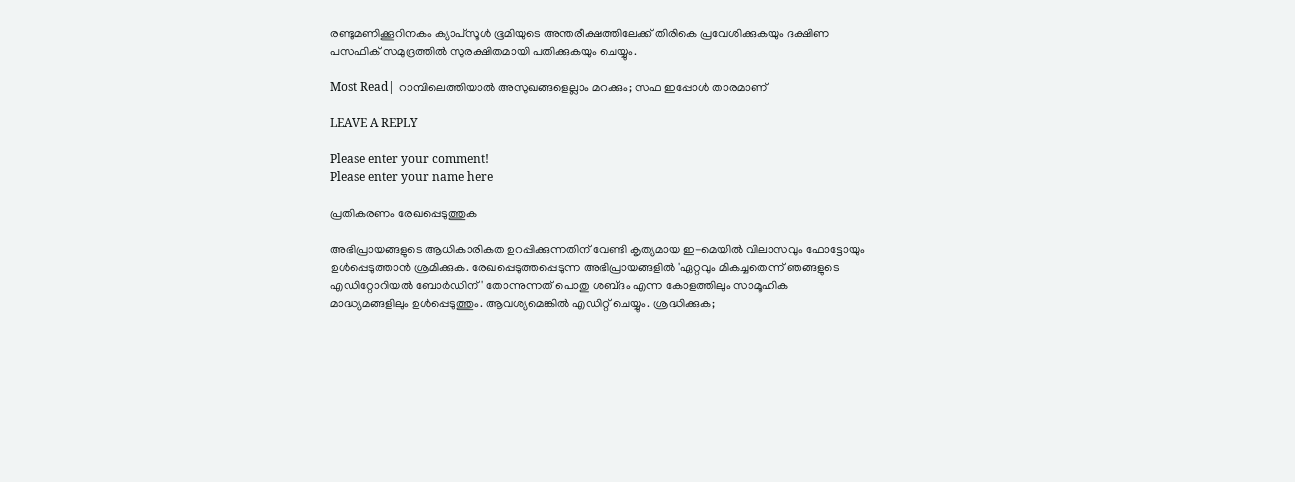രണ്ടുമണിക്കൂറിനകം ക്യാപ്‌സൂൾ ഭൂമിയുടെ അന്തരീക്ഷത്തിലേക്ക് തിരികെ പ്രവേശിക്കുകയും ദക്ഷിണ പസഫിക് സമുദ്രത്തിൽ സുരക്ഷിതമായി പതിക്കുകയും ചെയ്യും.

Most Read| റാമ്പിലെത്തിയാൽ അസുഖങ്ങളെല്ലാം മറക്കും; സഫ ഇപ്പോൾ താരമാണ്

LEAVE A REPLY

Please enter your comment!
Please enter your name here

പ്രതികരണം രേഖപ്പെടുത്തുക

അഭിപ്രായങ്ങളുടെ ആധികാരികത ഉറപ്പിക്കുന്നതിന് വേണ്ടി കൃത്യമായ ഇ-മെയിൽ വിലാസവും ഫോട്ടോയും ഉൾപ്പെടുത്താൻ ശ്രമിക്കുക. രേഖപ്പെടുത്തപ്പെടുന്ന അഭിപ്രായങ്ങളിൽ 'ഏറ്റവും മികച്ചതെന്ന് ഞങ്ങളുടെ എഡിറ്റോറിയൽ ബോർഡിന്' തോന്നുന്നത് പൊതു ശബ്‌ദം എന്ന കോളത്തിലും സാമൂഹിക മാദ്ധ്യമങ്ങളിലും ഉൾപ്പെടുത്തും. ആവശ്യമെങ്കിൽ എഡിറ്റ് ചെയ്യും. ശ്രദ്ധിക്കുക;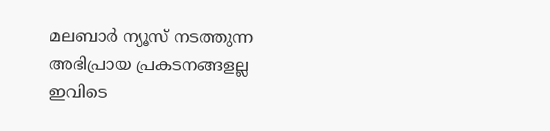മലബാർ ന്യൂസ് നടത്തുന്ന അഭിപ്രായ പ്രകടനങ്ങളല്ല ഇവിടെ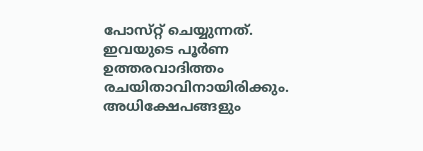പോസ്‌റ്റ് ചെയ്യുന്നത്. ഇവയുടെ പൂർണ ഉത്തരവാദിത്തം രചയിതാവിനായിരിക്കും. അധിക്ഷേപങ്ങളും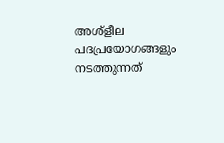അശ്‌ളീല പദപ്രയോഗങ്ങളും നടത്തുന്നത്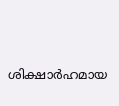ശിക്ഷാർഹമായ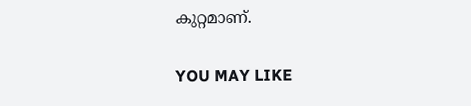കുറ്റമാണ്.

YOU MAY LIKE